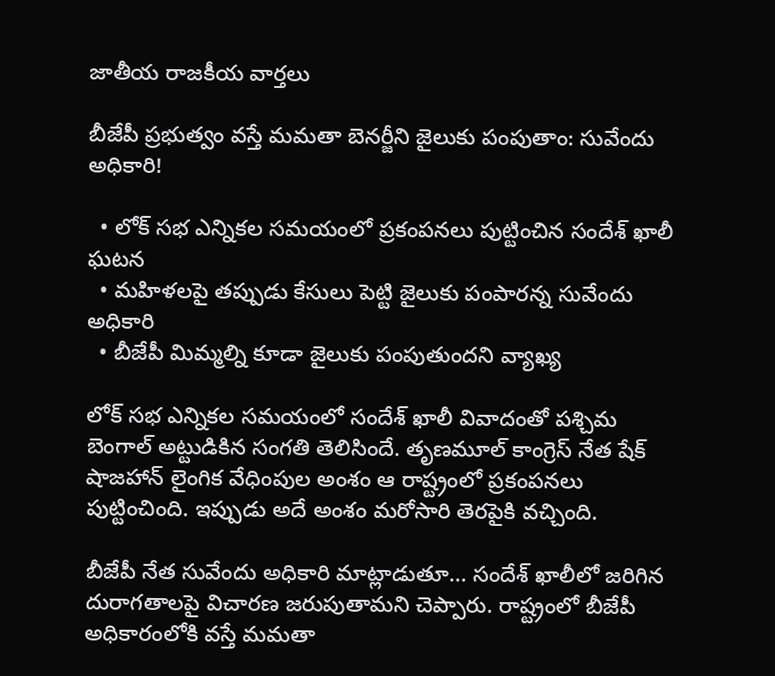జాతీయ రాజకీయ వార్తలు

బీజేపీ ప్రభుత్వం వస్తే మమతా బెనర్జీని జైలుకు పంపుతాం: సువేందు అధికారి!

  • లోక్ సభ ఎన్నికల సమయంలో ప్రకంపనలు పుట్టించిన సందేశ్ ఖాలీ ఘటన
  • మహిళలపై తప్పుడు కేసులు పెట్టి జైలుకు పంపారన్న సువేందు అధికారి
  • బీజేపీ మిమ్మల్ని కూడా జైలుకు పంపుతుందని వ్యాఖ్య

లోక్ సభ ఎన్నికల సమయంలో సందేశ్ ఖాలీ వివాదంతో పశ్చిమ బెంగాల్ అట్టుడికిన సంగతి తెలిసిందే. తృణమూల్ కాంగ్రెస్ నేత షేక్ షాజహాన్ లైంగిక వేధింపుల అంశం ఆ రాష్ట్రంలో ప్రకంపనలు పుట్టించింది. ఇప్పుడు అదే అంశం మరోసారి తెరపైకి వచ్చింది.

బీజేపీ నేత సువేందు అధికారి మాట్లాడుతూ… సందేశ్ ఖాలీలో జరిగిన దురాగతాలపై విచారణ జరుపుతామని చెప్పారు. రాష్ట్రంలో బీజేపీ అధికారంలోకి వస్తే మమతా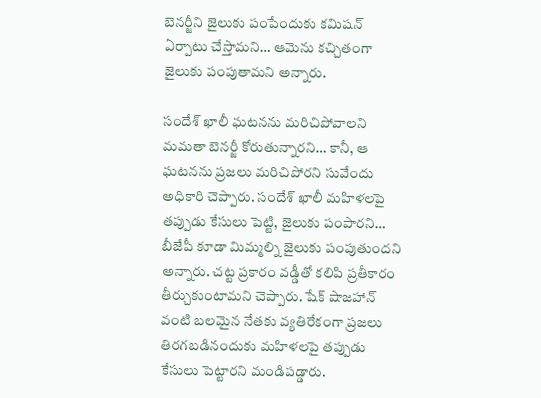బెనర్జీని జైలుకు పంపేందుకు కమిషన్ ఏర్పాటు చేస్తామని… ఆమెను కచ్చితంగా జైలుకు పంపుతామని అన్నారు.

సందేశ్ ఖాలీ ఘటనను మరిచిపోవాలని మమతా బెనర్జీ కోరుతున్నారని… కానీ, ఆ ఘటనను ప్రజలు మరిచిపోరని సువేందు అధికారి చెప్పారు. సందేశ్ ఖాలీ మహిళలపై తప్పుడు కేసులు పెట్టి, జైలుకు పంపారని… బీజేపీ కూడా మిమ్మల్ని జైలుకు పంపుతుందని అన్నారు. చట్ట ప్రకారం వడ్డీతో కలిపి ప్రతీకారం తీర్చుకుంటామని చెప్పారు. షేక్ షాజహాన్ వంటి బలమైన నేతకు వ్యతిరేకంగా ప్రజలు తిరగబడినందుకు మహిళలపై తప్పుడు కేసులు పెట్టారని మండిపడ్డారు.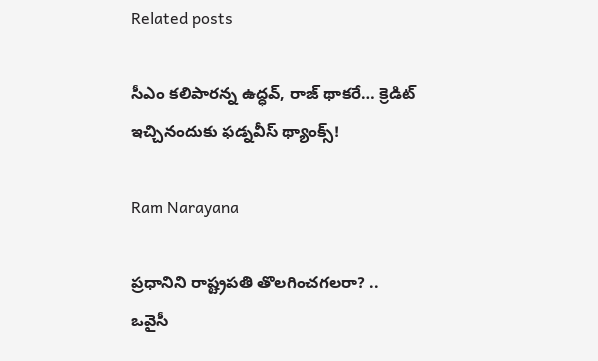Related posts

సీఎం కలిపారన్న ఉద్ధవ్, రాజ్ థాకరే… క్రెడిట్ ఇచ్చినందుకు ఫడ్నవీస్ థ్యాంక్స్!

Ram Narayana

ప్రధానిని రాష్ట్రపతి తొలగించగలరా? .. ఒవైసీ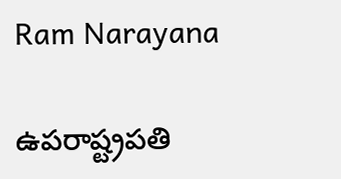Ram Narayana

ఉపరాష్ట్రపతి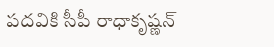పదవికి సీపీ రాధాకృష్ణన్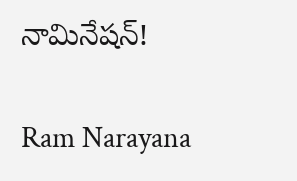నామినేషన్!

Ram Narayana